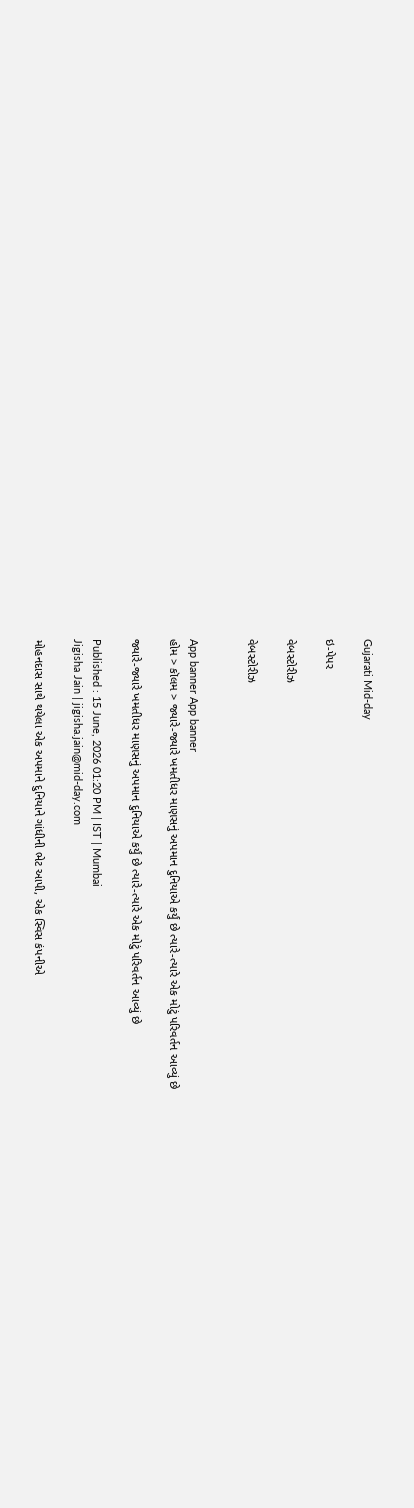Gujarati Mid-day

ઇ-પેપર

વેબસ્ટોરીઝ

વેબસ્ટોરીઝ


App banner App banner
હોમ > કૉલમ > જ્યારે-જ્યારે ખમતીધર માણસનું અપમાન દુનિયાએ કર્યું છે ત્યારે-ત્યારે એક મોટું પરિવર્તન આવ્યું છે

જ્યારે-જ્યારે ખમતીધર માણસનું અપમાન દુનિયાએ કર્યું છે ત્યારે-ત્યારે એક મોટું પરિવર્તન આવ્યું છે

Published : 15 June, 2026 01:20 PM | IST | Mumbai
Jigisha Jain | jigisha.jain@mid-day.com

મોહનદાસ સાથે થયેલા એક અપમાને દુનિયાને ગાંધીની ભેટ આપી, એક સ્વિસ કંપનીએ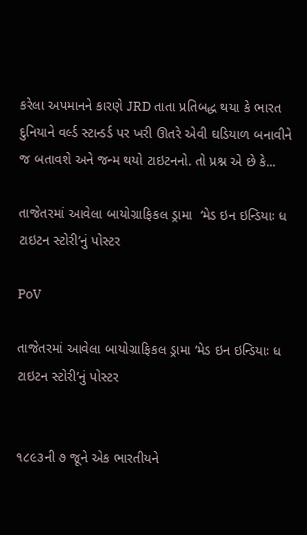કરેલા અપમાનને કારણે JRD તાતા પ્રતિબદ્ધ થયા કે ભારત દુનિયાને વર્લ્ડ સ્ટાન્ડર્ડ પર ખરી ઊતરે એવી ઘડિયાળ બનાવીને જ બતાવશે અને જન્મ થયો ટાઇટનનો. તો પ્રશ્ન એ છે કે...

તાજેતરમાં આવેલા બાયોગ્રાફિકલ ડ્રામા  ‘મેડ ઇન ઇન્ડિયાઃ ધ ટાઇટન સ્ટોરી’નું પોસ્ટર

PoV

તાજેતરમાં આવેલા બાયોગ્રાફિકલ ડ્રામા ‘મેડ ઇન ઇન્ડિયાઃ ધ ટાઇટન સ્ટોરી’નું પોસ્ટર


૧૮૯૩ની ૭ જૂને એક ભારતીયને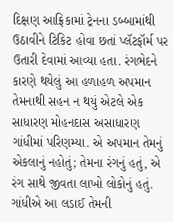દિક્ષણ આફ્રિકામાં ટ્રેનના ડબ્બામાંથી ઉઠાવીને ટિકિટ હોવા છતાં પ્લૅટફૉર્મ પર ઉતારી દેવામાં આવ્યા હતા. રંગભેદને કારણે થયેલું આ હળાહળ અપમાન તેમનાથી સહન ન થયું એટલે એક સાધારણ મોહનદાસ અસાધારણ ગાંધીમાં પરિણમ્યા. એ અપમાન તેમનું એકલાનું નહોતું; તેમના રંગનું હતું, એ રંગ સાથે જીવતા લાખો લોકોનું હતું. ગાંધીએ આ લડાઈ તેમની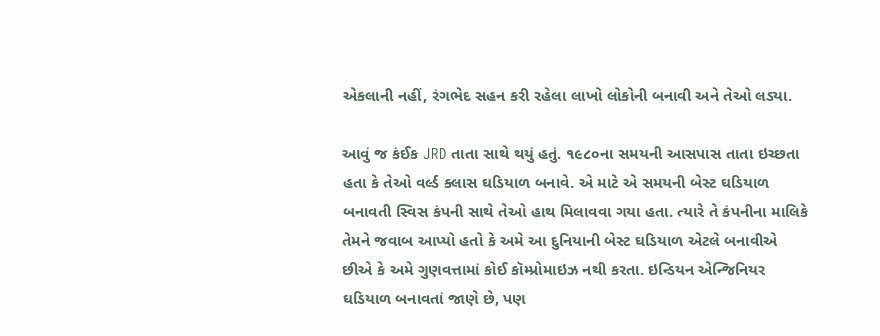એકલાની નહીં, રંગભેદ સહન કરી રહેલા લાખો લોકોની બનાવી અને તેઓ લડ્યા.

આવું જ કંઈક JRD તાતા સાથે થયું હતું. ૧૯૮૦ના સમયની આસપાસ તાતા ઇચ્છતા હતા કે તેઓ વર્લ્ડ ક્લાસ ઘડિયાળ બનાવે. એ માટે એ સમયની બેસ્ટ ઘડિયાળ બનાવતી સ્વિસ કંપની સાથે તેઓ હાથ મિલાવવા ગયા હતા. ત્યારે તે કંપનીના માલિકે તેમને જવાબ આપ્યો હતો કે અમે આ દુનિયાની બેસ્ટ ઘડિયાળ એટલે બનાવીએ છીએ કે અમે ગુણવત્તામાં કોઈ કૉમ્પ્રોમાઇઝ નથી કરતા. ઇન્ડિયન એન્જિનિયર ઘડિયાળ બનાવતાં જાણે છે, પણ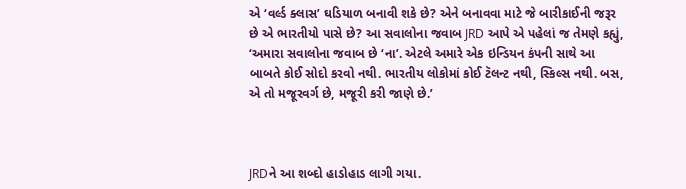એ ‘વર્લ્ડ ક્લાસ’ ઘડિયાળ બનાવી શકે છે? એને બનાવવા માટે જે બારીકાઈની જરૂર છે એ ભારતીયો પાસે છે? આ સવાલોના જવાબ JRD આપે એ પહેલાં જ તેમણે કહ્યું, ‘અમારા સવાલોના જવાબ છે ‘ના’. એટલે અમારે એક ઇન્ડિયન કંપની સાથે આ બાબતે કોઈ સોદો કરવો નથી. ભારતીય લોકોમાં કોઈ ટૅલન્ટ નથી, સ્કિલ્સ નથી. બસ, એ તો મજૂરવર્ગ છે, મજૂરી કરી જાણે છે.’



JRDને આ શબ્દો હાડોહાડ લાગી ગયા.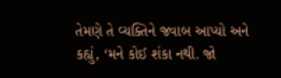તેમણે તે વ્યક્તિને જવાબ આપ્યો અને કહ્યું, ‘મને કોઈ શંકા નથી. જો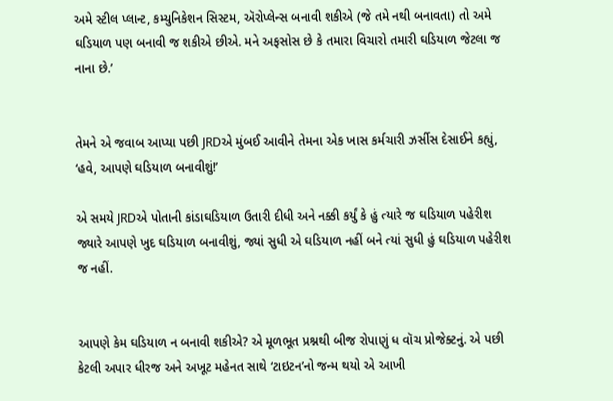અમે સ્ટીલ પ્લાન્ટ, કમ્યુનિકેશન સિસ્ટમ, ઍરોપ્લેન્સ બનાવી શકીએ (જે તમે નથી બનાવતા) તો અમે ઘડિયાળ પણ બનાવી જ શકીએ છીએ. મને અફસોસ છે કે તમારા વિચારો તમારી ઘડિયાળ જેટલા જ નાના છે.’


તેમને એ જવાબ આપ્યા પછી JRDએ મુંબઈ આવીને તેમના એક ખાસ કર્મચારી ઝર્સીસ દેસાઈને કહ્યું, ‘હવે, આપણે ઘડિયાળ બનાવીશું!’

એ સમયે JRDએ પોતાની કાંડાઘડિયાળ ઉતારી દીધી અને નક્કી કર્યું કે હું ત્યારે જ ઘડિયાળ પહેરીશ જ્યારે આપણે ખુદ ઘડિયાળ બનાવીશું, જ્યાં સુધી એ ઘડિયાળ નહીં બને ત્યાં સુધી હું ઘડિયાળ પહેરીશ જ નહીં.


આપણે કેમ ઘડિયાળ ન બનાવી શકીએ? એ મૂળભૂત પ્રશ્નથી બીજ રોપાણું ધ વૉચ પ્રોજેક્ટનું. એ પછી કેટલી અપાર ધીરજ અને અખૂટ મહેનત સાથે ‘ટાઇટન’નો જન્મ થયો એ આખી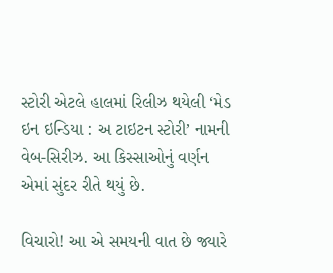સ્ટોરી એટલે હાલમાં રિલીઝ થયેલી ‘મેડ ઇન ઇન્ડિયા : અ ટાઇટન સ્ટોરી’ નામની વેબ-સિરીઝ. આ કિસ્સાઓનું વર્ણન એમાં સુંદર રીતે થયું છે.

વિચારો! આ એ સમયની વાત છે જ્યારે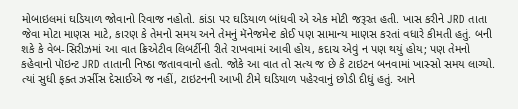મોબાઇલમાં ઘડિયાળ જોવાનો રિવાજ નહોતો. કાંડા પર ઘડિયાળ બાંધવી એ એક મોટી જરૂરત હતી. ખાસ કરીને JRD તાતા જેવા મોટા માણસ માટે, કારણ કે તેમનો સમય અને તેમનું મૅનેજમેન્ટ કોઈ પણ સામાન્ય માણસ કરતાં વધારે કીમતી હતું. બની શકે કે વેબ-સિરીઝમાં આ વાત ક્રિએટીવ લિબર્ટીની રીતે રાખવામાં આવી હોય, કદાચ એવું ન પણ થયું હોય; પણ તેમનો કહેવાનો પૉઇન્ટ JRD તાતાની નિષ્ઠા જતાવવાનો હતો. જોકે આ વાત તો સત્ય જ છે કે ટાઇટન બનવામાં ખાસ્સો સમય લાગ્યો. ત્યાં સુધી ફક્ત ઝર્સીસ દેસાઈએ જ નહીં, ટાઇટનની આખી ટીમે ઘડિયાળ પહેરવાનું છોડી દીધું હતું. આને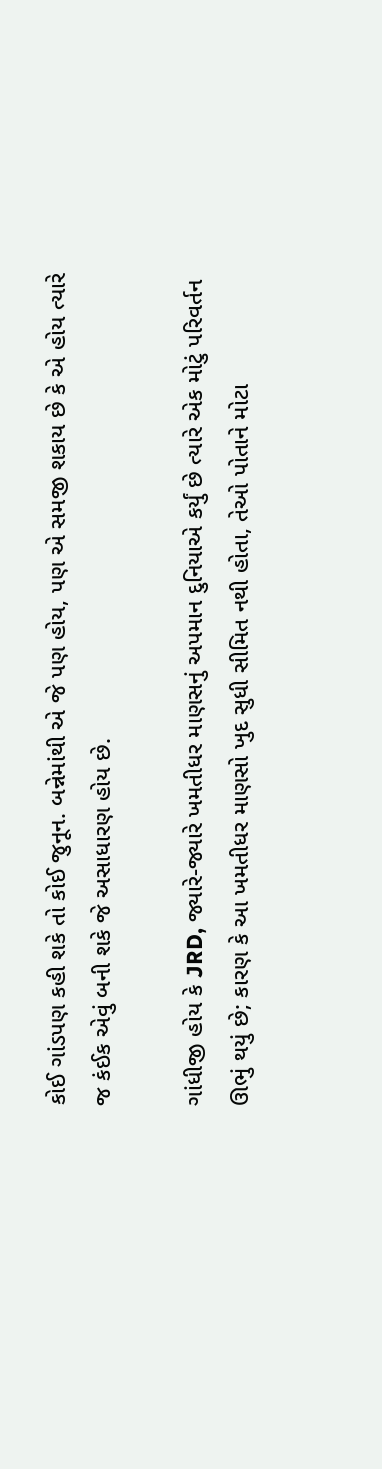કોઈ ગાંડપણ કહી શકે તો કોઈ જુનૂન. બન્નેમાંથી એ જે પણ હોય, પણ એ સમજી શકાય છે કે એ હોય ત્યારે જ કંઈક એવું બની શકે જે અસાધારણ હોય છે.

ગાંધીજી હોય કે JRD, જ્યારે-જ્યારે ખમતીધર માણસનું અપમાન દુનિયાએ કર્યું છે ત્યારે એક મોટું પરિવર્તન ઊભું થયું છે; કારણ કે આ ખમતીધર માણસો ખુદ સુધી સીમિત નથી હોતા, તેઓ પોતાને મોટા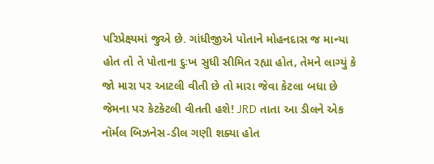પરિપ્રેક્ષ્યમાં જુએ છે. ગાંધીજીએ પોતાને મોહનદાસ જ માન્યા હોત તો તે પોતાના દુઃખ સુધી સીમિત રહ્યા હોત, તેમને લાગ્યું કે જો મારા પર આટલી વીતી છે તો મારા જેવા કેટલા બધા છે જેમના પર કેટકેટલી વીતતી હશે! JRD તાતા આ ડીલને એક નૉર્મલ બિઝનેસ-ડીલ ગણી શક્યા હોત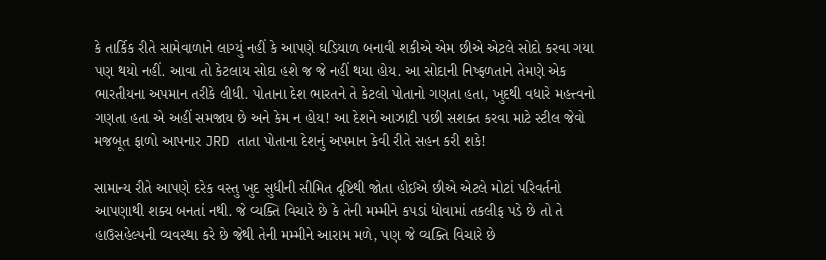કે તાર્કિક રીતે સામેવાળાને લાગ્યું નહીં કે આપણે ઘડિયાળ બનાવી શકીએ એમ છીએ એટલે સોદો કરવા ગયા પણ થયો નહીં. આવા તો કેટલાય સોદા હશે જ જે નહીં થયા હોય. આ સોદાની નિષ્ફળતાને તેમણે એક ભારતીયના અપમાન તરીકે લીધી. પોતાના દેશ ભારતને તે કેટલો પોતાનો ગણતા હતા, ખુદથી વધારે મહત્ત્વનો ગણતા હતા એ અહીં સમજાય છે અને કેમ ન હોય! આ દેશને આઝાદી પછી સશક્ત કરવા માટે સ્ટીલ જેવો મજબૂત ફાળો આપનાર JRD તાતા પોતાના દેશનું અપમાન કેવી રીતે સહન કરી શકે!

સામાન્ય રીતે આપણે દરેક વસ્તુ ખુદ સુધીની સીમિત દૃષ્ટિથી જોતા હોઈએ છીએ એટલે મોટાં પરિવર્તનો આપણાથી શક્ય બનતાં નથી. જે વ્યક્તિ વિચારે છે કે તેની મમ્મીને કપડાં ધોવામાં તકલીફ પડે છે તો તે હાઉસહેલ્પની વ્યવસ્થા કરે છે જેથી તેની મમ્મીને આરામ મળે, પણ જે વ્યક્તિ વિચારે છે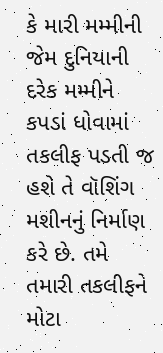કે મારી મમ્મીની જેમ દુનિયાની દરેક મમ્મીને કપડાં ધોવામાં તકલીફ પડતી જ હશે તે વૉશિંગ મશીનનું નિર્માણ કરે છે. તમે તમારી તકલીફને મોટા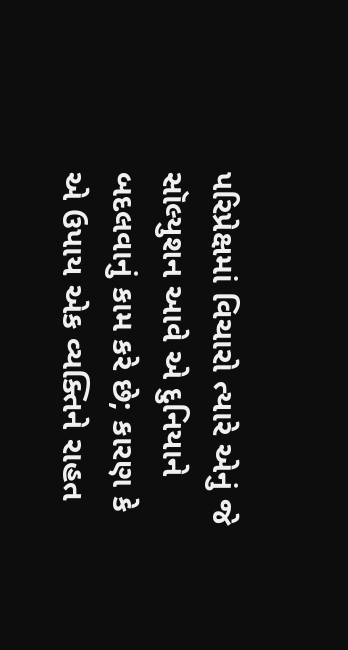પરિપ્રેક્ષમાં વિચારો ત્યારે એનું જે સૉલ્યુશન આવે એ દુનિયાને બદલવાનું કામ કરે છે; કારણ કે એ ઉપાય એક વ્યક્તિને રાહત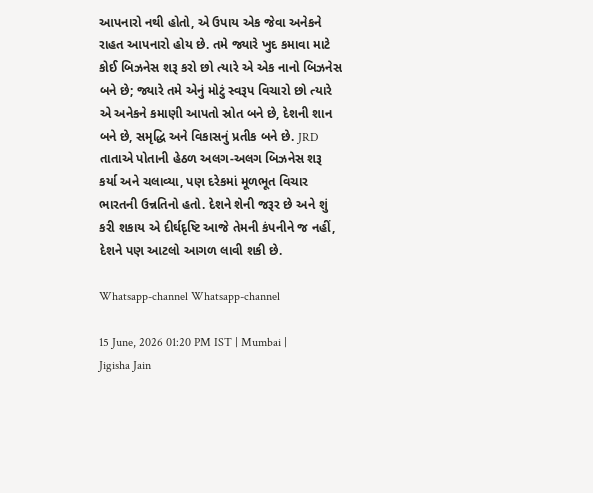આપનારો નથી હોતો, એ ઉપાય એક જેવા અનેકને રાહત આપનારો હોય છે. તમે જ્યારે ખુદ કમાવા માટે કોઈ બિઝનેસ શરૂ કરો છો ત્યારે એ એક નાનો બિઝનેસ બને છે; જ્યારે તમે એનું મોટું સ્વરૂપ વિચારો છો ત્યારે એ અનેકને કમાણી આપતો સ્રોત બને છે, દેશની શાન બને છે, સમૃદ્ધિ અને વિકાસનું પ્રતીક બને છે. JRD તાતાએ પોતાની હેઠળ અલગ-અલગ બિઝનેસ શરૂ કર્યા અને ચલાવ્યા, પણ દરેકમાં મૂળભૂત વિચાર ભારતની ઉન્નતિનો હતો. દેશને શેની જરૂર છે અને શું કરી શકાય એ દીર્ઘદૃષ્ટિ આજે તેમની કંપનીને જ નહીં, દેશને પણ આટલો આગળ લાવી શકી છે.

Whatsapp-channel Whatsapp-channel

15 June, 2026 01:20 PM IST | Mumbai | Jigisha Jain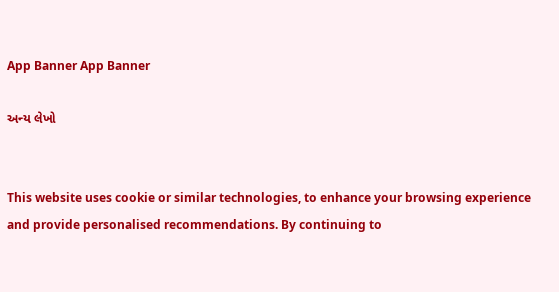App Banner App Banner

અન્ય લેખો


This website uses cookie or similar technologies, to enhance your browsing experience and provide personalised recommendations. By continuing to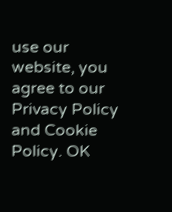use our website, you agree to our Privacy Policy and Cookie Policy. OK